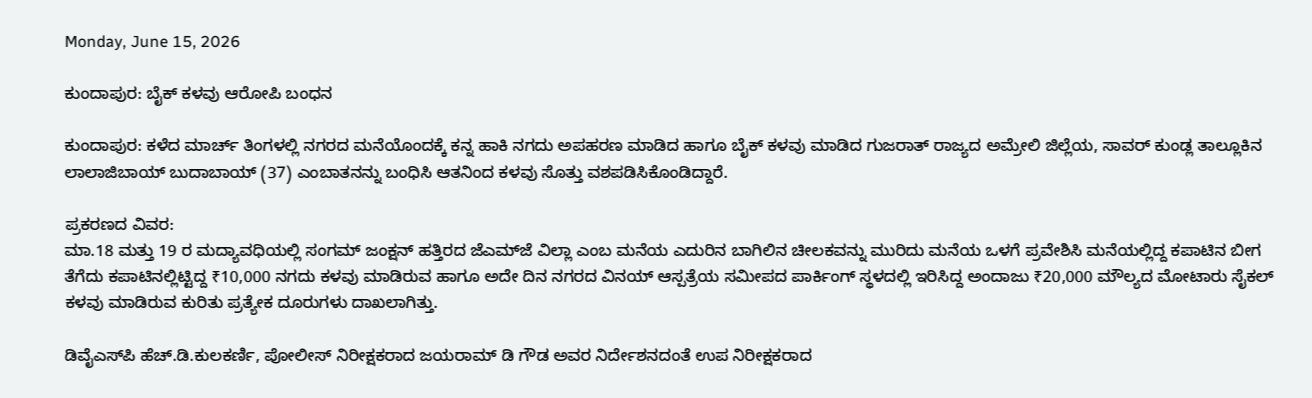Monday, June 15, 2026

ಕುಂದಾಪುರ: ಬೈಕ್ ಕಳವು ಆರೋಪಿ ಬಂಧನ

ಕುಂದಾಪುರ: ಕಳೆದ ಮಾರ್ಚ್ ತಿಂಗಳಲ್ಲಿ ನಗರದ ಮನೆಯೊಂದಕ್ಕೆ ಕನ್ನ ಹಾಕಿ ನಗದು ಅಪಹರಣ ಮಾಡಿದ ಹಾಗೂ ಬೈಕ್ ಕಳವು ಮಾಡಿದ ಗುಜರಾತ್ ರಾಜ್ಯದ ಅಮ್ರೇಲಿ ಜಿಲ್ಲೆಯ, ಸಾವರ್‌ ಕುಂಡ್ಲ ತಾಲ್ಲೂಕಿನ ಲಾಲಾಜಿಬಾಯ್ ಬುದಾಬಾಯ್‌ (37) ಎಂಬಾತನನ್ನು ಬಂಧಿಸಿ ಆತನಿಂದ ಕಳವು ಸೊತ್ತು ವಶಪಡಿಸಿಕೊಂಡಿದ್ದಾರೆ.

ಪ್ರಕರಣದ ವಿವರ:
ಮಾ.18 ಮತ್ತು 19 ರ ಮದ್ಯಾವಧಿಯಲ್ಲಿ ಸಂಗಮ್‌ ಜಂಕ್ಷನ್‌ ಹತ್ತಿರದ ಜೆಎಮ್‌ಜೆ ವಿಲ್ಲಾ ಎಂಬ ಮನೆಯ ಎದುರಿನ ಬಾಗಿಲಿನ ಚೀಲಕವನ್ನು ಮುರಿದು ಮನೆಯ ಒಳಗೆ ಪ್ರವೇಶಿಸಿ ಮನೆಯಲ್ಲಿದ್ದ ಕಪಾಟಿನ ಬೀಗ ತೆಗೆದು ಕಪಾಟಿನಲ್ಲಿಟ್ಟಿದ್ದ ₹10,000 ನಗದು ಕಳವು ಮಾಡಿರುವ ಹಾಗೂ ಅದೇ ದಿನ ನಗರದ ವಿನಯ್‌ ಆಸ್ಪತ್ರೆಯ ಸಮೀಪದ ಪಾರ್ಕಿಂಗ್‌ ಸ್ಥಳದಲ್ಲಿ ಇರಿಸಿದ್ದ ಅಂದಾಜು ₹20,000 ಮೌಲ್ಯದ ಮೋಟಾರು ಸೈಕಲ್ ಕಳವು ಮಾಡಿರುವ ಕುರಿತು ಪ್ರತ್ಯೇಕ ದೂರುಗಳು ದಾಖಲಾಗಿತ್ತು.

ಡಿವೈಎಸ್‌ಪಿ ಹೆಚ್.ಡಿ.ಕುಲಕರ್ಣಿ, ಪೋಲೀಸ್ ನಿರೀಕ್ಷಕರಾದ ಜಯರಾಮ್‌ ಡಿ ಗೌಡ ಅವರ ನಿರ್ದೇಶನದಂತೆ ಉಪ ನಿರೀಕ್ಷಕರಾದ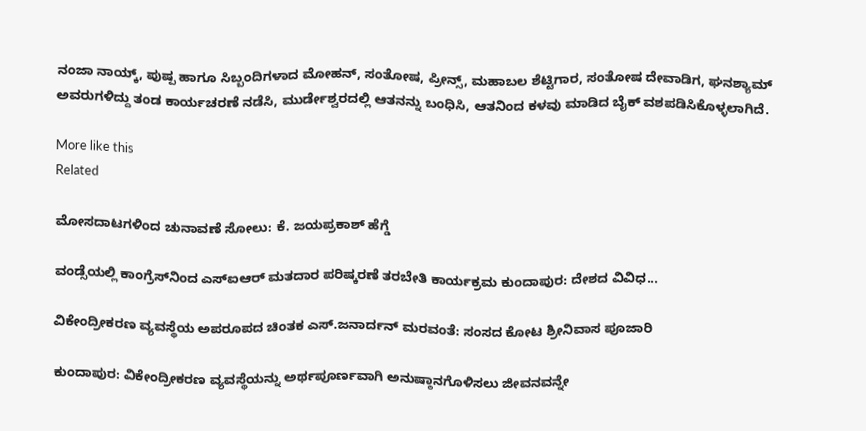ನಂಜಾ ನಾಯ್ಕ್‌, ಪುಷ್ಪ ಹಾಗೂ ಸಿಬ್ಬಂದಿಗಳಾದ ಮೋಹನ್, ಸಂತೋಷ, ಪ್ರೀನ್ಸ್‌, ಮಹಾಬಲ ಶೆಟ್ಟಿಗಾರ, ಸಂತೋಷ ದೇವಾಡಿಗ, ಘನಶ್ಯಾಮ್‌ ಅವರುಗಳಿದ್ದು ತಂಡ ಕಾರ್ಯಚರಣೆ ನಡೆಸಿ, ಮುರ್ಡೇಶ್ವರದಲ್ಲಿ ಆತನನ್ನು ಬಂಧಿಸಿ, ಆತನಿಂದ ಕಳವು ಮಾಡಿದ ಬೈಕ್ ವಶಪಡಿಸಿಕೊಳ್ಳಲಾಗಿದೆ.

More like this
Related

ಮೋಸದಾಟಗಳಿಂದ ಚುನಾವಣೆ ಸೋಲು: ಕೆ. ಜಯಪ್ರಕಾಶ್ ಹೆಗ್ಡೆ

ವಂಡ್ಸೆಯಲ್ಲಿ ಕಾಂಗ್ರೆಸ್‌ನಿಂದ ಎಸ್‌ಐಆರ್ ಮತದಾರ ಪರಿಷ್ಕರಣೆ ತರಬೇತಿ ಕಾರ್ಯಕ್ರಮ ಕುಂದಾಪುರ: ದೇಶದ ವಿವಿಧ...

ವಿಕೇಂದ್ರೀಕರಣ ವ್ಯವಸ್ಥೆಯ ಅಪರೂಪದ ಚಿಂತಕ ಎಸ್.ಜನಾರ್ದನ್ ಮರವಂತೆ: ಸಂಸದ ಕೋಟ ಶ್ರೀನಿವಾಸ ಪೂಜಾರಿ

ಕುಂದಾಪುರ: ವಿಕೇಂದ್ರೀಕರಣ ವ್ಯವಸ್ಥೆಯನ್ನು ಅರ್ಥಪೂರ್ಣವಾಗಿ ಅನುಷ್ಠಾನಗೊಳಿಸಲು ಜೀವನವನ್ನೇ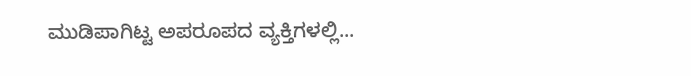ಮುಡಿಪಾಗಿಟ್ಟ ಅಪರೂಪದ ವ್ಯಕ್ತಿಗಳಲ್ಲಿ...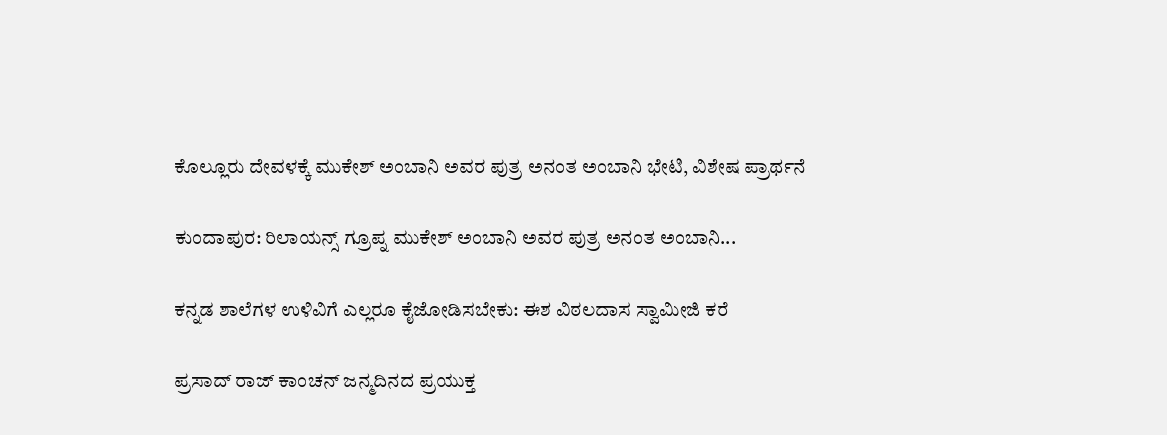ಕೊಲ್ಲೂರು ದೇವಳಕ್ಕೆ ಮುಕೇಶ್ ಅಂಬಾನಿ ಅವರ ಪುತ್ರ ಅನಂತ ಅಂಬಾನಿ ಭೇಟಿ, ವಿಶೇಷ ಪ್ರಾರ್ಥನೆ

ಕುಂದಾಪುರ: ರಿಲಾಯನ್ಸ್ ಗ್ರೂಪ್ನ ಮುಕೇಶ್ ಅಂಬಾನಿ ಅವರ ಪುತ್ರ ಅನಂತ ಅಂಬಾನಿ...

ಕನ್ನಡ ಶಾಲೆಗಳ ಉಳಿವಿಗೆ ಎಲ್ಲರೂ ಕೈಜೋಡಿಸಬೇಕು: ಈಶ ವಿಠಲದಾಸ ಸ್ವಾಮೀಜಿ ಕರೆ

ಪ್ರಸಾದ್ ರಾಜ್ ಕಾಂಚನ್‌ ಜನ್ಮದಿನದ ಪ್ರಯುಕ್ತ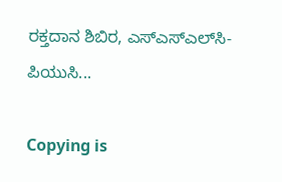ರಕ್ತದಾನ ಶಿಬಿರ, ಎಸ್‌ಎಸ್‌ಎಲ್‌ಸಿ- ಪಿಯುಸಿ...

Copying is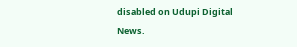disabled on Udupi Digital News.